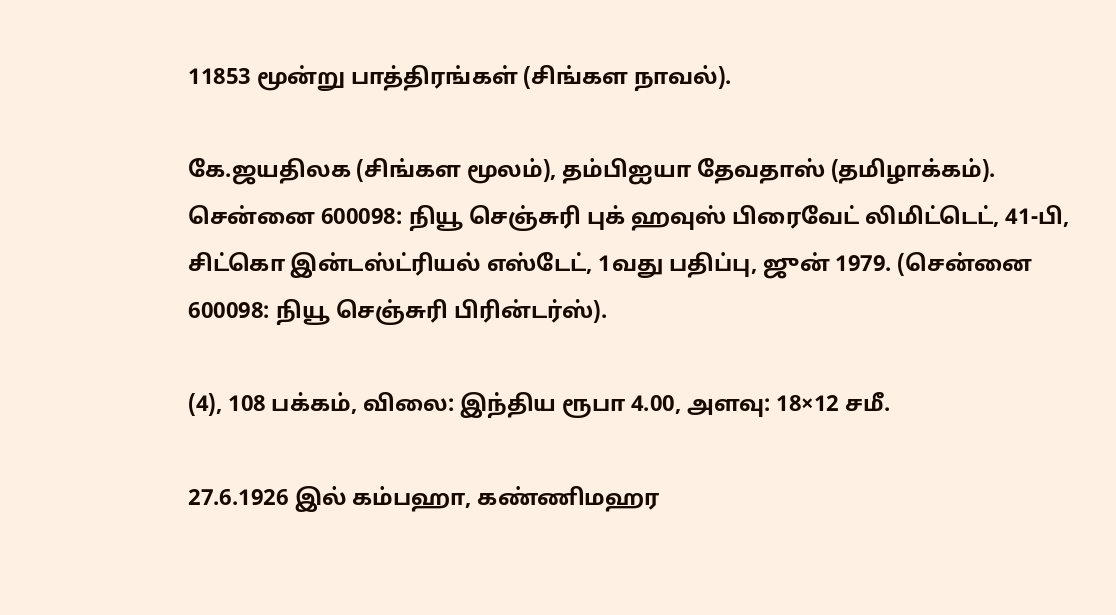11853 மூன்று பாத்திரங்கள் (சிங்கள நாவல்).

கே.ஜயதிலக (சிங்கள மூலம்), தம்பிஐயா தேவதாஸ் (தமிழாக்கம்). சென்னை 600098: நியூ செஞ்சுரி புக் ஹவுஸ் பிரைவேட் லிமிட்டெட், 41-பி, சிட்கொ இன்டஸ்ட்ரியல் எஸ்டேட், 1வது பதிப்பு, ஜுன் 1979. (சென்னை 600098: நியூ செஞ்சுரி பிரின்டர்ஸ்).

(4), 108 பக்கம், விலை: இந்திய ரூபா 4.00, அளவு: 18×12 சமீ.

27.6.1926 இல் கம்பஹா, கண்ணிமஹர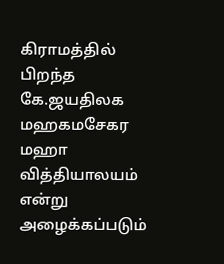கிராமத்தில் பிறந்த கே.ஜயதிலக மஹகமசேகர மஹா வித்தியாலயம் என்று அழைக்கப்படும்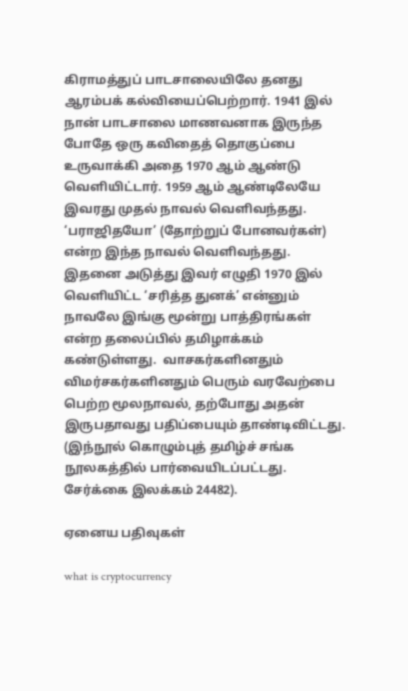கிராமத்துப் பாடசாலையிலே தனது ஆரம்பக் கல்வியைப்பெற்றார். 1941 இல் நான் பாடசாலை மாணவனாக இருந்த போதே ஒரு கவிதைத் தொகுப்பை உருவாக்கி அதை 1970 ஆம் ஆண்டு வெளியிட்டார். 1959 ஆம் ஆண்டிலேயே இவரது முதல் நாவல் வெளிவந்தது. ‘பராஜிதயோ’ (தோற்றுப் போனவர்கள்) என்ற இந்த நாவல் வெளிவந்தது. இதனை அடுத்து இவர் எழுதி 1970 இல் வெளியிட்ட ‘சரித்த துனக்’ என்னும் நாவலே இங்கு மூன்று பாத்திரங்கள் என்ற தலைப்பில் தமிழாக்கம் கண்டுள்ளது.  வாசகர்களினதும் விமர்சகர்களினதும் பெரும் வரவேற்பை பெற்ற மூலநாவல், தற்போது அதன் இருபதாவது பதிப்பையும் தாண்டிவிட்டது. (இந்நூல் கொழும்புத் தமிழ்ச் சங்க நூலகத்தில் பார்வையிடப்பட்டது. சேர்க்கை இலக்கம் 24482).

ஏனைய பதிவுகள்

what is cryptocurrency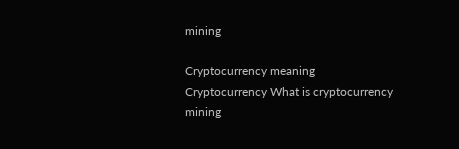mining

Cryptocurrency meaning Cryptocurrency What is cryptocurrency mining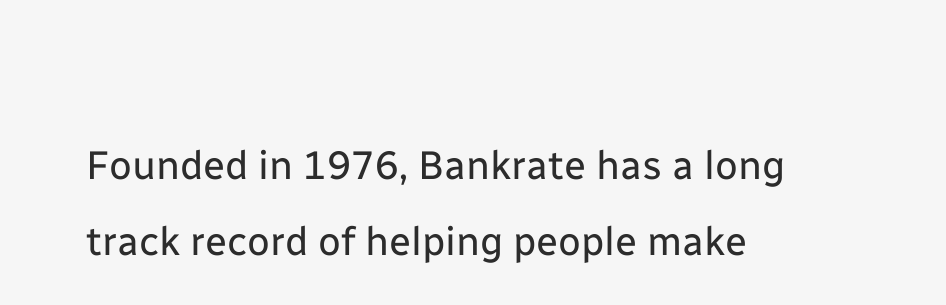Founded in 1976, Bankrate has a long track record of helping people make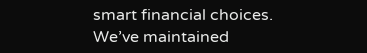smart financial choices. We’ve maintained